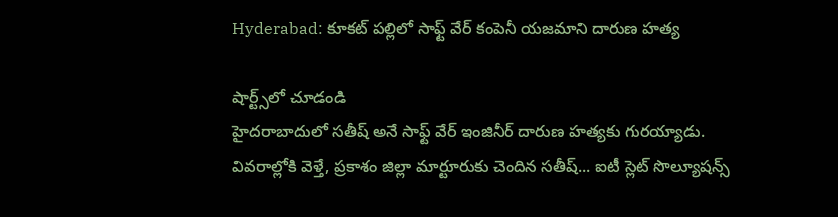Hyderabad: కూకట్ పల్లిలో సాఫ్ట్ వేర్ కంపెనీ యజమాని దారుణ హత్య

షార్ట్స్‌లో చూడండి
హైదరాబాదులో సతీష్ అనే సాఫ్ట్ వేర్ ఇంజినీర్ దారుణ హత్యకు గురయ్యాడు. వివరాల్లోకి వెళ్తే, ప్రకాశం జిల్లా మార్టూరుకు చెందిన సతీష్... ఐటీ స్లెట్ సొల్యూషన్స్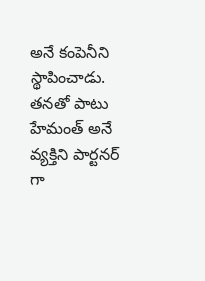అనే కంపెనీని స్థాపించాడు. తనతో పాటు హేమంత్ అనే వ్యక్తిని పార్టనర్ గా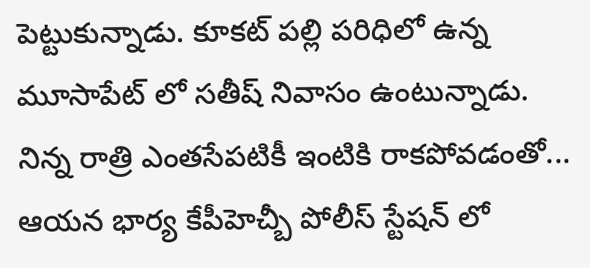పెట్టుకున్నాడు. కూకట్ పల్లి పరిధిలో ఉన్న మూసాపేట్ లో సతీష్ నివాసం ఉంటున్నాడు.  నిన్న రాత్రి ఎంతసేపటికీ ఇంటికి రాకపోవడంతో... ఆయన భార్య కేపీహెచ్బీ పోలీస్ స్టేషన్ లో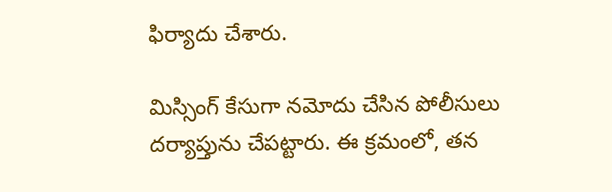ఫిర్యాదు చేశారు.

మిస్సింగ్ కేసుగా నమోదు చేసిన పోలీసులు దర్యాప్తును చేపట్టారు. ఈ క్రమంలో, తన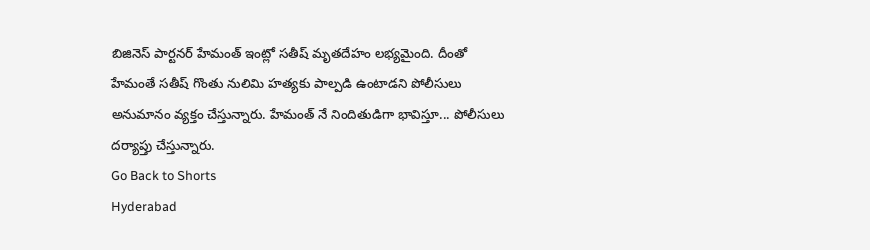బిజినెస్ పార్టనర్ హేమంత్ ఇంట్లో సతీష్ మృతదేహం లభ్యమైంది. దీంతో హేమంతే సతీష్ గొంతు నులిమి హత్యకు పాల్పడి ఉంటాడని పోలీసులు అనుమానం వ్యక్తం చేస్తున్నారు. హేమంత్ నే నిందితుడిగా భావిస్తూ... పోలీసులు దర్యాప్తు చేస్తున్నారు.
Go Back to Shorts
Hyderabad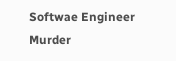Softwae Engineer
Murder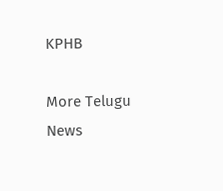KPHB

More Telugu News